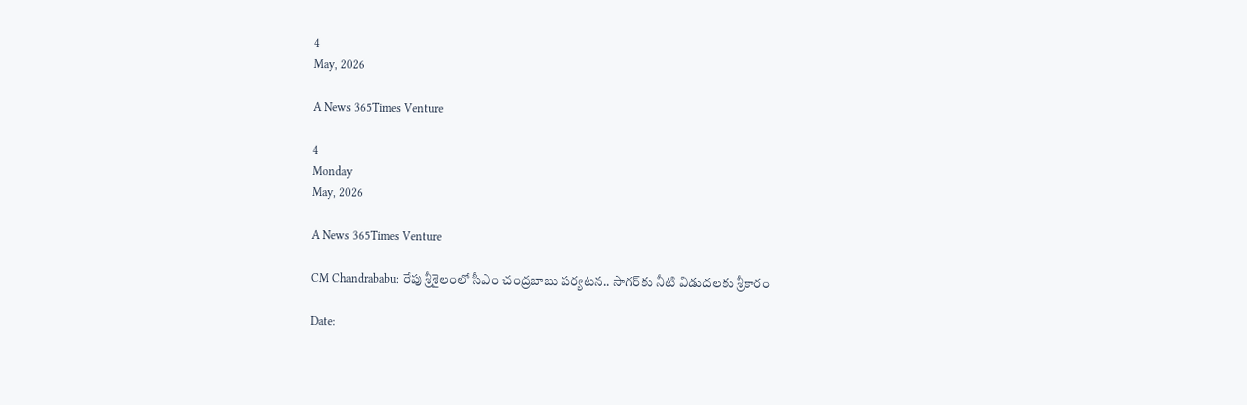4
May, 2026

A News 365Times Venture

4
Monday
May, 2026

A News 365Times Venture

CM Chandrababu: రేపు శ్రీశైలంలో సీఎం చంద్రబాబు పర్యటన.. సాగర్‌కు నీటి విడుదలకు శ్రీకారం

Date: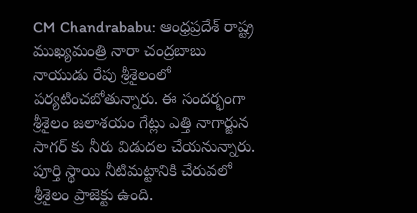CM Chandrababu: ఆంధ్రప్రదేశ్ రాష్ట్ర ముఖ్యమంత్రి నారా చంద్రబాబు నాయుడు రేపు శ్రీశైలంలో పర్యటించబోతున్నారు. ఈ సందర్భంగా శ్రీశైలం జలాశయం గేట్లు ఎత్తి నాగార్జున సాగర్ కు నీరు విడుదల చేయనున్నారు. పూర్తి స్థాయి నీటిమట్టానికి చేరువలో శ్రీశైలం ప్రాజెక్టు ఉంది.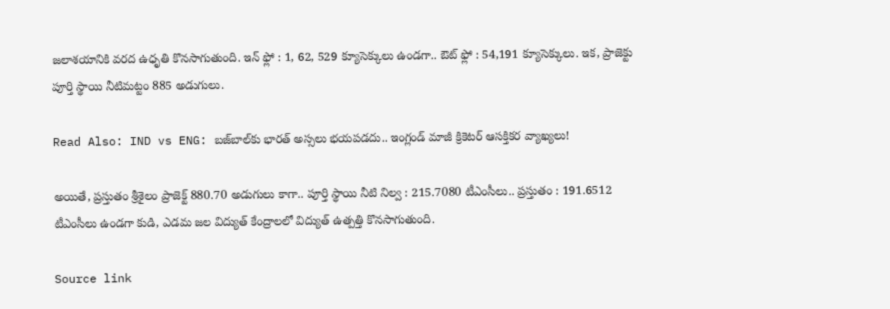జలాశయానికి వరద ఉధృతి కొనసాగుతుంది. ఇన్ ఫ్లో : 1, 62, 529 క్యూసెక్కులు ఉండగా.. ఔట్ ఫ్లో : 54,191 క్యూసెక్కులు. ఇక, ప్రాజెక్టు పూర్తి స్థాయి నీటిమట్టం 885 అడుగులు.

Read Also: IND vs ENG: బజ్‌బాల్‌కు భారత్‌ అస్సలు భయపడదు.. ఇంగ్లండ్ మాజీ క్రికెటర్ ఆసక్తికర వ్యాఖ్యలు!

అయితే, ప్రస్తుతం శ్రీశైలం ప్రాజెక్ట్ 880.70 అడుగులు కాగా.. పూర్తి స్థాయి నీటి నిల్వ : 215.7080 టీఎంసీలు.. ప్రస్తుతం : 191.6512 టీఎంసీలు ఉండగా కుడి, ఎడమ జల విద్యుత్ కేంద్రాలలో విద్యుత్ ఉత్పత్తి కొనసాగుతుంది.

Source link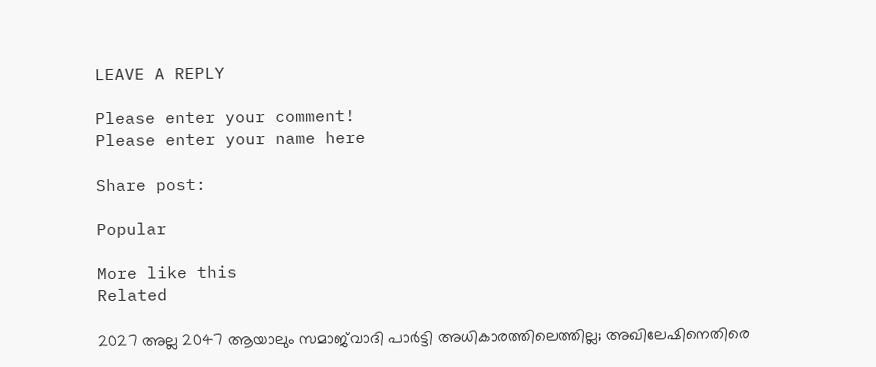LEAVE A REPLY

Please enter your comment!
Please enter your name here

Share post:

Popular

More like this
Related

2027 അല്ല 2047 ആയാലും സമാജ്‌വാദി പാര്‍ട്ടി അധികാരത്തിലെത്തില്ല; അഖിലേഷിനെതിരെ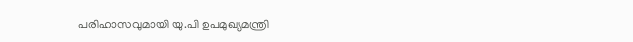പരിഹാസവുമായി യു.പി ഉപമുഖ്യമന്ത്രി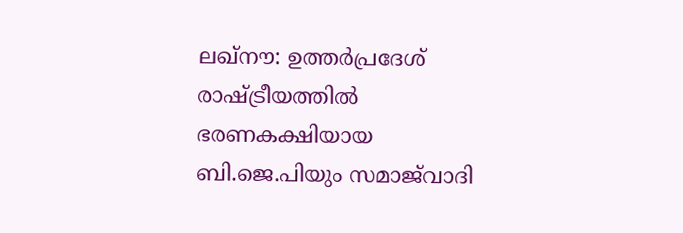ലഖ്നൗ: ഉത്തര്‍പ്രദേശ് രാഷ്ട്രീയത്തില്‍ ഭരണകക്ഷിയായ ബി.ജെ.പിയും സമാജ്‌വാദി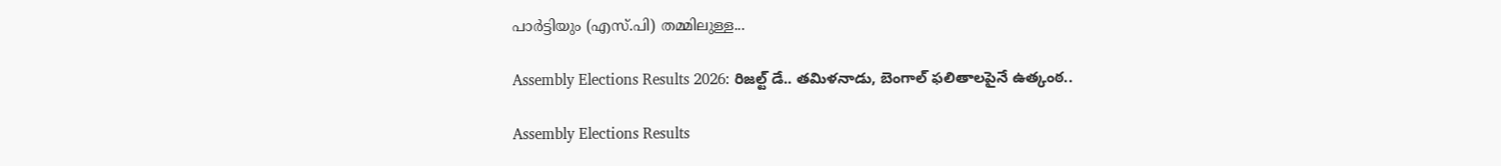പാര്‍ട്ടിയും (എസ്.പി) തമ്മിലുള്ള...

Assembly Elections Results 2026: రిజల్ట్ డే.. తమిళనాడు, బెంగాల్ ఫలితాలపైనే ఉత్కంఠ..

Assembly Elections Results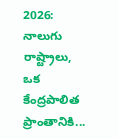2026: నాలుగు రాష్ట్రాలు, ఒక కేంద్రపాలిత ప్రాంతానికి...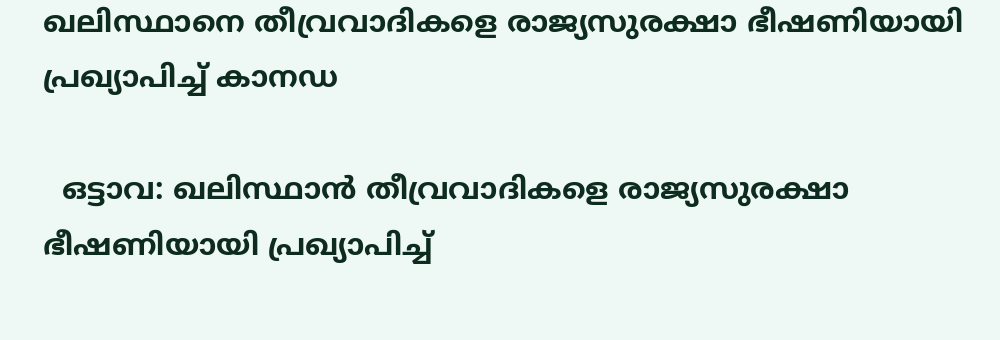ഖലിസ്ഥാനെ തീവ്രവാദികളെ രാജ്യസുരക്ഷാ ഭീഷണിയായി പ്രഖ്യാപിച്ച് കാനഡ

  ഒട്ടാവ: ഖലിസ്ഥാന്‍ തീവ്രവാദികളെ രാജ്യസുരക്ഷാ ഭീഷണിയായി പ്രഖ്യാപിച്ച്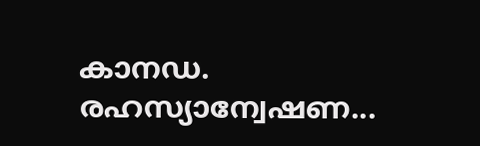കാനഡ. രഹസ്യാന്വേഷണ...